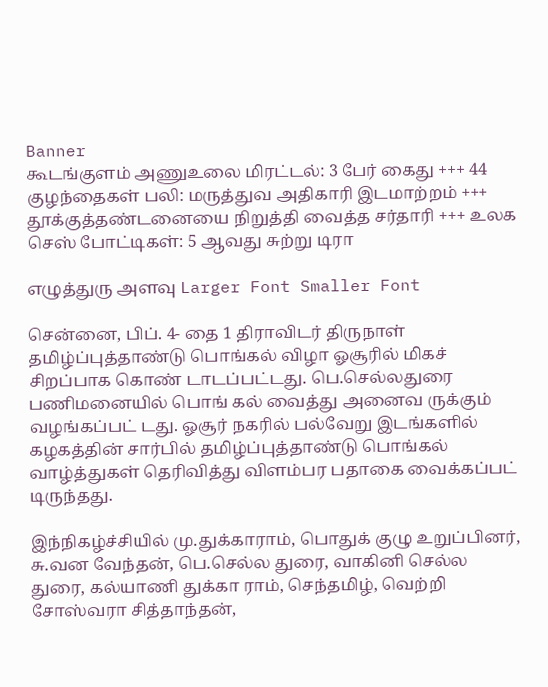Banner
கூடங்குளம் அணுஉலை மிரட்டல்: 3 பேர் கைது +++ 44 குழந்தைகள் பலி: மருத்துவ அதிகாரி இடமாற்றம் +++ தூக்குத்தண்ட‌னையை நிறுத்தி வைத்த சர்தாரி +++ உலக செஸ் போட்டிகள்: 5 ஆவது சுற்று டிரா

எழுத்துரு அளவு Larger Font Smaller Font

சென்னை, பிப். 4- தை 1 திராவிடர் திருநாள் தமிழ்ப்புத்தாண்டு பொங்கல் விழா ஓசூரில் மிகச் சிறப்பாக கொண் டாடப்பட்டது. பெ.செல்லதுரை பணிமனையில் பொங் கல் வைத்து அனைவ ருக்கும் வழங்கப்பட் டது. ஓசூர் நகரில் பல்வேறு இடங்களில் கழகத்தின் சார்பில் தமிழ்ப்புத்தாண்டு பொங்கல் வாழ்த்துகள் தெரிவித்து விளம்பர பதாகை வைக்கப்பட் டிருந்தது.

இந்நிகழ்ச்சியில் மு.துக்காராம், பொதுக் குழு உறுப்பினர், சு.வன வேந்தன், பெ.செல்ல துரை, வாகினி செல்ல துரை, கல்யாணி துக்கா ராம், செந்தமிழ், வெற்றி சோஸ்வரா சித்தாந்தன்,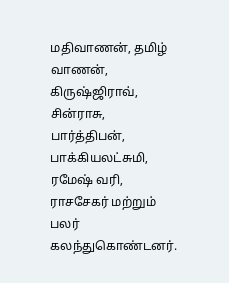மதிவாணன், தமிழ் வாணன், கிருஷ்ஜிராவ், சின்ராசு, பார்த்திபன், பாக்கியலட்சுமி, ரமேஷ் வரி, ராசசேகர் மற்றும் பலர் கலந்துகொண்டனர்.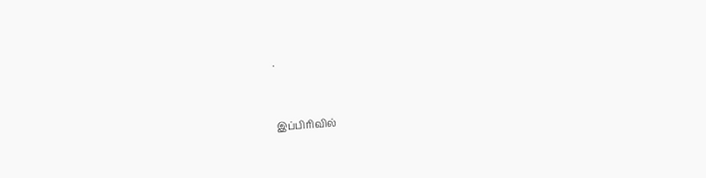.


இப்பிரிவில்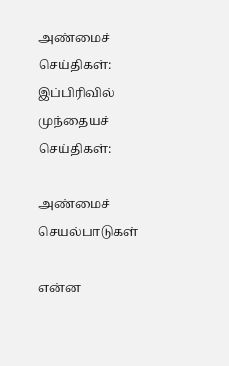அண்மைச் செய்திகள்:
இப்பிரிவில் முந்தையச் செய்திகள்:

அண்மைச் செயல்பாடுகள்

என்ன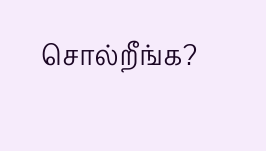சொல்றீங்க?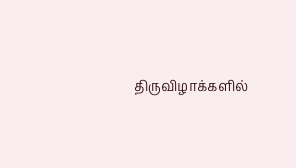திருவிழாக்களில்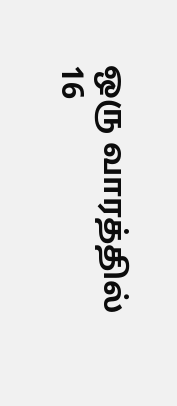ஒரு வாரத்தில் 16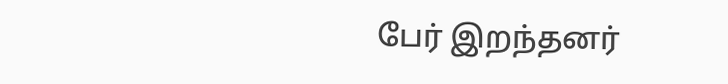பேர் இறந்தனர்